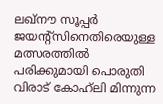ലഖ്‌നൗ സൂപ്പർ ജയന്റ്സിനെതിരെയുള്ള മത്സരത്തിൽ പരിക്കുമായി പൊരുതി വിരാട് കോഹ്‌ലി മിന്നുന്ന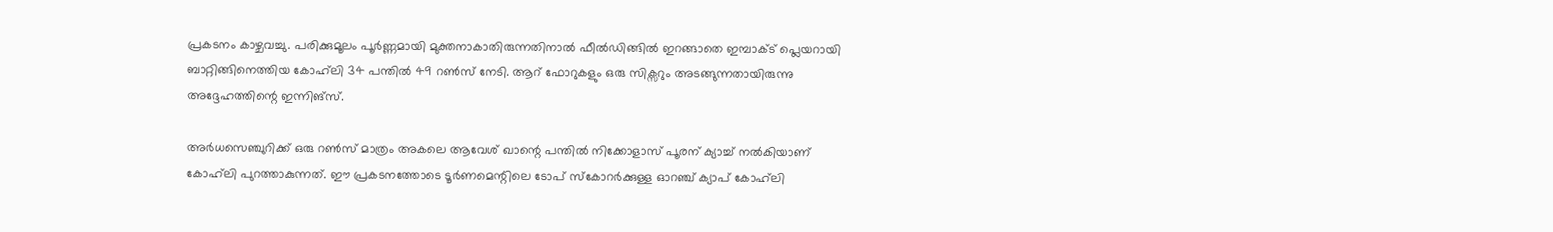പ്രകടനം കാഴ്ചവച്ചു. പരിക്കുമൂലം പൂർണ്ണമായി മുക്തനാകാതിരുന്നതിനാൽ ഫീൽഡിങ്ങിൽ ഇറങ്ങാതെ ഇമ്പാക്ട് പ്ലെയറായി ബാറ്റിങ്ങിനെത്തിയ കോഹ്‌ലി 34 പന്തിൽ 49 റൺസ് നേടി. ആറ് ഫോറുകളും ഒരു സിക്സറും അടങ്ങുന്നതായിരുന്നു അദ്ദേഹത്തിന്റെ ഇന്നിങ്‌സ്.

അർധസെഞ്ചുറിക്ക് ഒരു റൺസ് മാത്രം അകലെ ആവേശ് ഖാന്റെ പന്തിൽ നിക്കോളാസ് പൂരന് ക്യാച്ച് നൽകിയാണ് കോഹ്‌ലി പുറത്താകുന്നത്. ഈ പ്രകടനത്തോടെ ടൂർണമെന്റിലെ ടോപ് സ്കോറർക്കുള്ള ഓറഞ്ച് ക്യാപ് കോഹ്‌ലി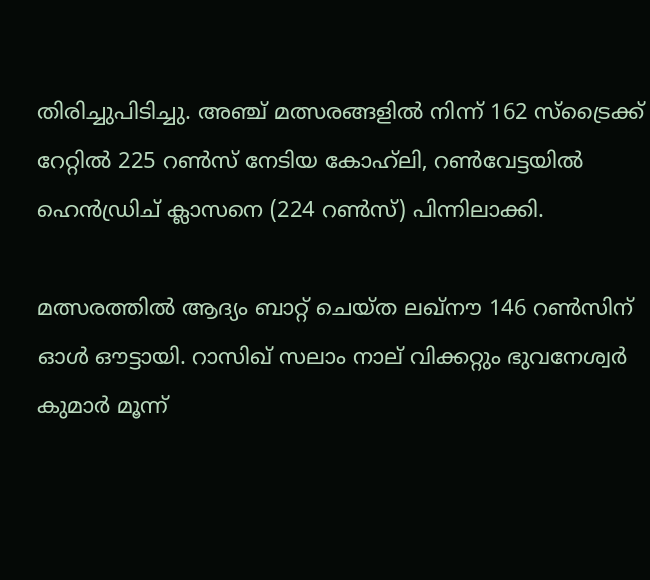തിരിച്ചുപിടിച്ചു. അഞ്ച് മത്സരങ്ങളിൽ നിന്ന് 162 സ്ട്രൈക്ക് റേറ്റിൽ 225 റൺസ് നേടിയ കോഹ്‌ലി, റൺവേട്ടയിൽ ഹെൻഡ്രിച് ക്ലാസനെ (224 റൺസ്) പിന്നിലാക്കി.

മത്സരത്തിൽ ആദ്യം ബാറ്റ് ചെയ്ത ലഖ്‌നൗ 146 റൺസിന് ഓൾ ഔട്ടായി. റാസിഖ് സലാം നാല് വിക്കറ്റും ഭുവനേശ്വർ കുമാർ മൂന്ന്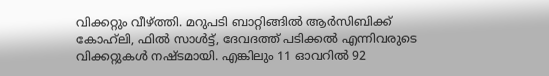വിക്കറ്റും വീഴ്ത്തി. മറുപടി ബാറ്റിങ്ങിൽ ആർസിബിക്ക് കോഹ്‌ലി, ഫിൽ സാൾട്ട്, ദേവദത്ത് പടിക്കൽ എന്നിവരുടെ വിക്കറ്റുകൾ നഷ്ടമായി. എങ്കിലും 11 ഓവറിൽ 92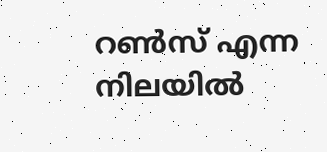റൺസ് എന്ന നിലയിൽ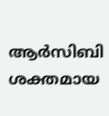ആർസിബി ശക്തമായ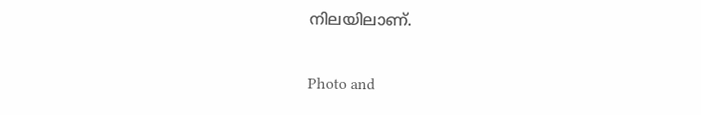നിലയിലാണ്.

Photo and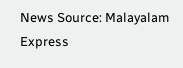News Source: Malayalam Express